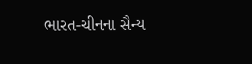ભારત-ચીનના સૈન્ય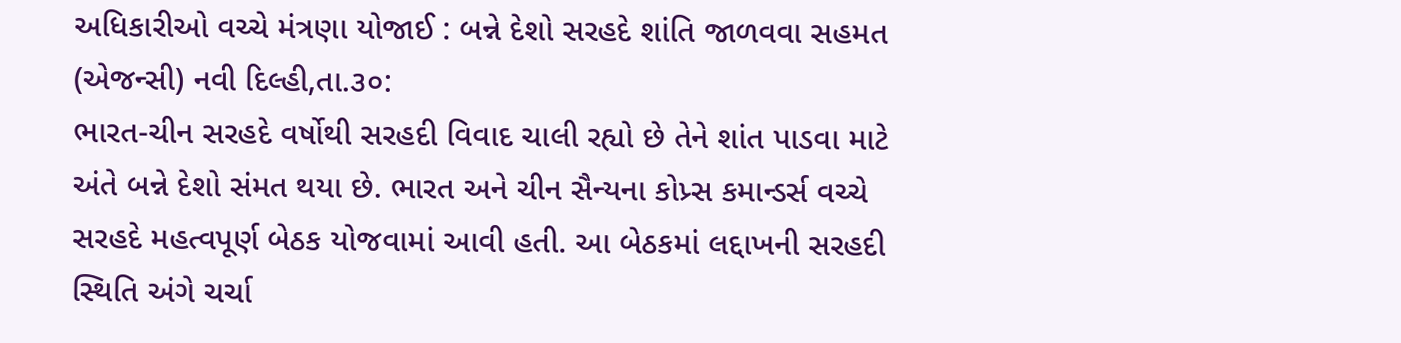અધિકારીઓ વચ્ચે મંત્રણા યોજાઈ : બન્ને દેશો સરહદે શાંતિ જાળવવા સહમત
(એજન્સી) નવી દિલ્હી,તા.૩૦:
ભારત-ચીન સરહદે વર્ષોથી સરહદી વિવાદ ચાલી રહ્યો છે તેને શાંત પાડવા માટે અંતે બન્ને દેશો સંમત થયા છે. ભારત અને ચીન સૈન્યના કોપ્ર્સ કમાન્ડર્સ વચ્ચે સરહદે મહત્વપૂર્ણ બેઠક યોજવામાં આવી હતી. આ બેઠકમાં લદ્દાખની સરહદી સ્થિતિ અંગે ચર્ચા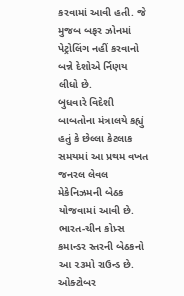કરવામાં આવી હતી. જે મુજબ બફર ઝોનમાં પેટ્રોલિંગ નહીં કરવાનો બન્ને દેશોએ ર્નિણય લીધો છે.
બુધવારે વિદેશી બાબતોના મંત્રાલયે કહ્યું હતું કે છેલ્લા કેટલાક સમયમાં આ પ્રથમ વખત જનરલ લેવલ મેકેનિઝમની બેઠક યોજવામાં આવી છે. ભારત-ચીન કોપ્ર્સ કમાન્ડર સ્તરની બેઠકનો આ ૨૩મો રાઉન્ડ છે. ઓક્ટોબર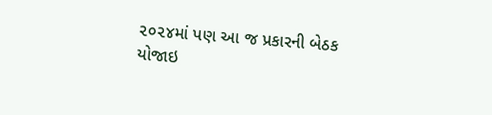૨૦૨૪માં પણ આ જ પ્રકારની બેઠક યોજાઇ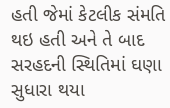હતી જેમાં કેટલીક સંમતિ થઇ હતી અને તે બાદ સરહદની સ્થિતિમાં ઘણા સુધારા થયા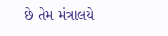છે તેમ મંત્રાલયે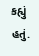કહ્યું હતું.